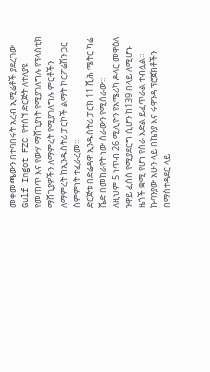መቀመጫውን በተባበሩት አረብ ኢሚሬቶች ያደረገው Gulf Ingot FZC የተሰኘ ድርጅት ለተለያዩ የመጠጥ እና የውሃ ማሸጊያነት የሚያገለግሉ የፕላስቲክ ማሸጊያዎችን ለማምረት የሚያገለግሉ ምርቶችን ለማምረት ከኢንዱስትሪ ፓርኮች ልማት ኮርፖሬሽን ጋር ስምምነት ተፈራረመ።
ድርጅቱ በድሬዳዋ ኢንዱስትሪ ፓርክ 11 ሺሕ ሜትር ካሬ ሼድ በመከራየት ነው ስራውን የሚሰራው።
ለዚህም 5 ነጥብ 26 ሚሊዮን የአሜሪካ ዶላር መዋዕለ ንዋይ ፈሰስ የሚያደርግ ሲሆን ከ139 በላይ ለሚሆኑ ዜጎች ቋሚ የሆነ የስራ እድል ይፈጥራል ተብሏል።
ኩባንያው አሁን ላይ በኬንያ እና ሩዋንዳ ፕሮጀክቶችን በማስተዳደር ላይ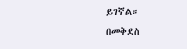ይገኛል።
በመቅደስ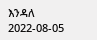እንዳለ
2022-08-05